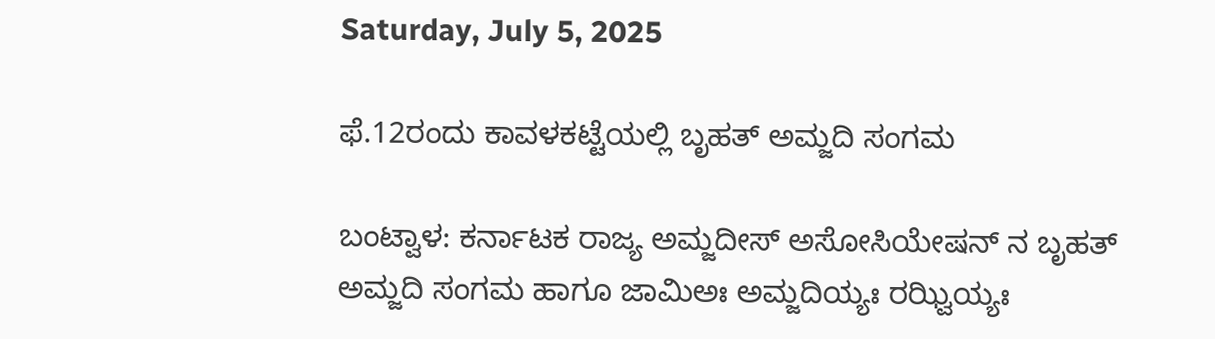Saturday, July 5, 2025

ಫೆ.12ರಂದು ಕಾವಳಕಟ್ಟೆಯಲ್ಲಿ ಬೃಹತ್ ಅಮ್ಜದಿ ಸಂಗಮ

ಬಂಟ್ವಾಳ: ಕರ್ನಾಟಕ ರಾಜ್ಯ ಅಮ್ಜದೀಸ್ ಅಸೋಸಿಯೇಷನ್ ನ ಬೃಹತ್ ಅಮ್ಜದಿ ಸಂಗಮ ಹಾಗೂ ಜಾಮಿಅಃ ಅಮ್ಜದಿಯ್ಯಃ ರಝ್ವಿಯ್ಯಃ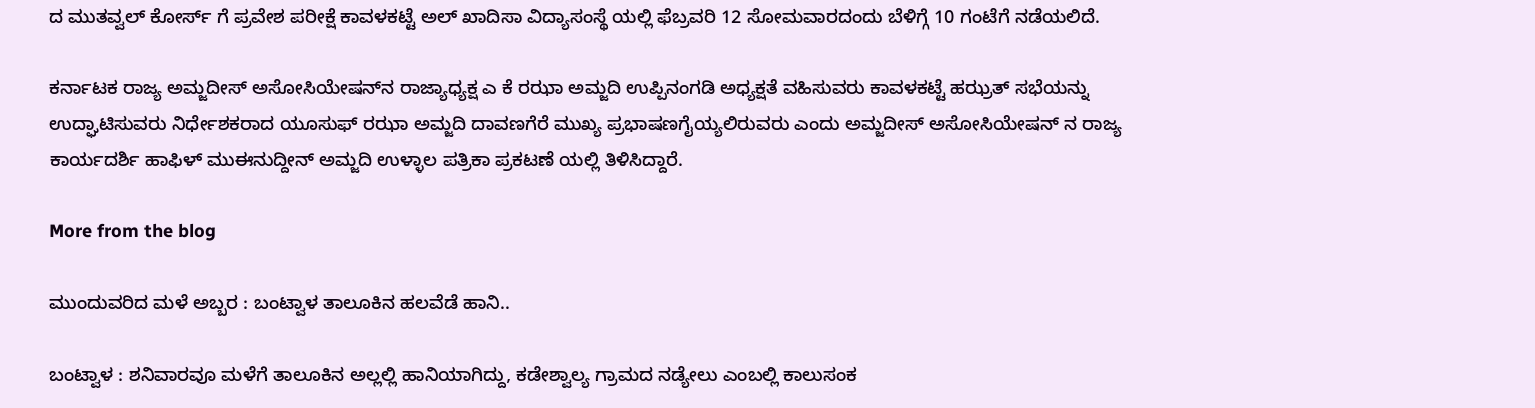ದ ಮುತವ್ವಲ್ ಕೋರ್ಸ್ ಗೆ ಪ್ರವೇಶ ಪರೀಕ್ಷೆ ಕಾವಳಕಟ್ಟೆ ಅಲ್ ಖಾದಿಸಾ ವಿದ್ಯಾಸಂಸ್ಥೆ ಯಲ್ಲಿ ಫೆಬ್ರವರಿ 12 ಸೋಮವಾರದಂದು ಬೆಳಿಗ್ಗೆ 10 ಗಂಟೆಗೆ ನಡೆಯಲಿದೆ.

ಕರ್ನಾಟಕ ರಾಜ್ಯ ಅಮ್ಜದೀಸ್ ಅಸೋಸಿಯೇಷನ್‌ನ ರಾಜ್ಯಾಧ್ಯಕ್ಷ ಎ ಕೆ ರಝಾ ಅಮ್ಜದಿ ಉಪ್ಪಿನಂಗಡಿ ಅಧ್ಯಕ್ಷತೆ ವಹಿಸುವರು ಕಾವಳಕಟ್ಟೆ ಹಝ್ರತ್ ಸಭೆಯನ್ನು ಉದ್ಘಾಟಿಸುವರು ನಿರ್ಧೇಶಕರಾದ ಯೂಸುಫ್ ರಝಾ ಅಮ್ಜದಿ ದಾವಣಗೆರೆ ಮುಖ್ಯ ಪ್ರಭಾಷಣಗೈಯ್ಯಲಿರುವರು ಎಂದು ಅಮ್ಜದೀಸ್ ಅಸೋಸಿಯೇಷನ್ ನ ರಾಜ್ಯ ಕಾರ್ಯದರ್ಶಿ ಹಾಫಿಳ್ ಮುಈನುದ್ದೀನ್ ಅಮ್ಜದಿ ಉಳ್ಳಾಲ ಪತ್ರಿಕಾ ಪ್ರಕಟಣೆ ಯಲ್ಲಿ ತಿಳಿಸಿದ್ದಾರೆ.

More from the blog

ಮುಂದುವರಿದ ಮಳೆ ಅಬ್ಬರ : ಬಂಟ್ವಾಳ ತಾಲೂಕಿನ ಹಲವೆಡೆ ಹಾನಿ..

ಬಂಟ್ವಾಳ : ಶನಿವಾರವೂ ಮಳೆಗೆ ತಾಲೂಕಿನ ಅಲ್ಲಲ್ಲಿ ಹಾನಿಯಾಗಿದ್ದು, ಕಡೇಶ್ವಾಲ್ಯ ಗ್ರಾಮದ ನಡ್ಯೇಲು ಎಂಬಲ್ಲಿ ಕಾಲುಸಂಕ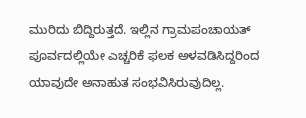ಮುರಿದು ಬಿದ್ದಿರುತ್ತದೆ. ಇಲ್ಲಿನ ಗ್ರಾಮಪಂಚಾಯತ್ ಪೂರ್ವದಲ್ಲಿಯೇ ಎಚ್ಚರಿಕೆ ಫಲಕ ಅಳವಡಿಸಿದ್ದರಿಂದ ಯಾವುದೇ ಅನಾಹುತ ಸಂಭವಿಸಿರುವುದಿಲ್ಲ.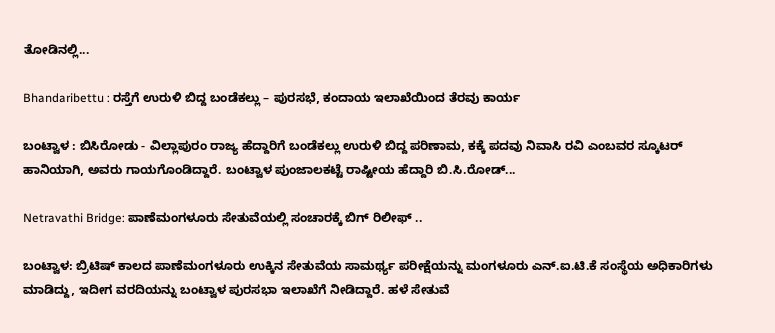ತೋಡಿನಲ್ಲಿ...

Bhandaribettu : ರಸ್ತೆಗೆ ಉರುಳಿ ಬಿದ್ದ ಬಂಡೆಕಲ್ಲು – ಪುರಸಭೆ, ಕಂದಾಯ ಇಲಾಖೆಯಿಂದ ತೆರವು ಕಾರ್ಯ

ಬಂಟ್ವಾಳ : ಬಿಸಿರೋಡು - ವಿಲ್ಲಾಪುರಂ ರಾಜ್ಯ ಹೆದ್ದಾರಿಗೆ ಬಂಡೆಕಲ್ಲು ಉರುಳಿ ಬಿದ್ದ ಪರಿಣಾಮ, ಕಕ್ಕೆ ಪದವು ನಿವಾಸಿ ರವಿ ಎಂಬವರ ಸ್ಕೂಟರ್ ಹಾನಿಯಾಗಿ, ಅವರು ಗಾಯಗೊಂಡಿದ್ದಾರೆ. ಬಂಟ್ವಾಳ ಪುಂಜಾಲಕಟ್ಟೆ ರಾಷ್ಟೀಯ ಹೆದ್ದಾರಿ ಬಿ.ಸಿ.ರೋಡ್...

Netravathi Bridge: ಪಾಣೆಮಂಗಳೂರು ಸೇತುವೆಯಲ್ಲಿ ಸಂಚಾರಕ್ಕೆ ಬಿಗ್ ರಿಲೀಫ್ ..

ಬಂಟ್ವಾಳ: ಬ್ರಿಟಿಷ್ ಕಾಲದ ಪಾಣೆಮಂಗಳೂರು ಉಕ್ಕಿನ ಸೇತುವೆಯ ಸಾಮರ್ಥ್ಯ ಪರೀಕ್ಷೆಯನ್ನು ಮಂಗಳೂರು ಎನ್.ಐ.ಟಿ.ಕೆ ಸಂಸ್ಥೆಯ ಅಧಿಕಾರಿಗಳು ಮಾಡಿದ್ದು, ಇದೀಗ ವರದಿಯನ್ನು ಬಂಟ್ವಾಳ ಪುರಸಭಾ ಇಲಾಖೆಗೆ ನೀಡಿದ್ದಾರೆ. ಹಳೆ ಸೇತುವೆ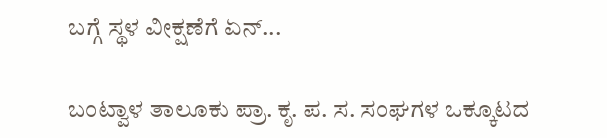ಬಗ್ಗೆ ಸ್ಥಳ ವೀಕ್ಷಣೆಗೆ ಏನ್...

ಬಂಟ್ವಾಳ ತಾಲೂಕು ಪ್ರಾ. ಕೃ. ಪ. ಸ. ಸಂಘಗಳ ಒಕ್ಕೂಟದ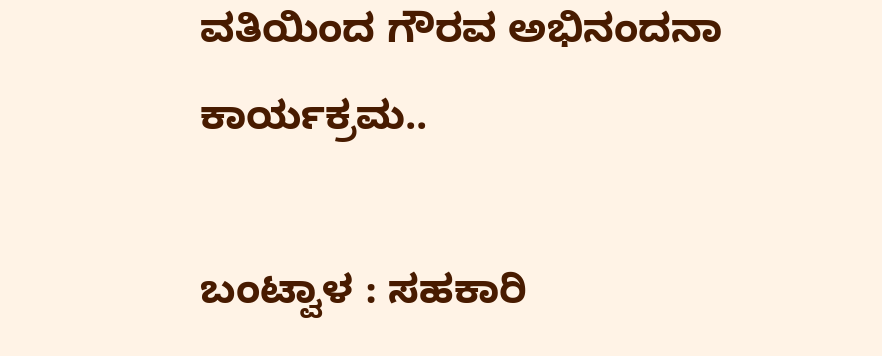ವತಿಯಿಂದ ಗೌರವ ಅಭಿನಂದನಾ ಕಾರ್ಯಕ್ರಮ..

ಬಂಟ್ವಾಳ : ಸಹಕಾರಿ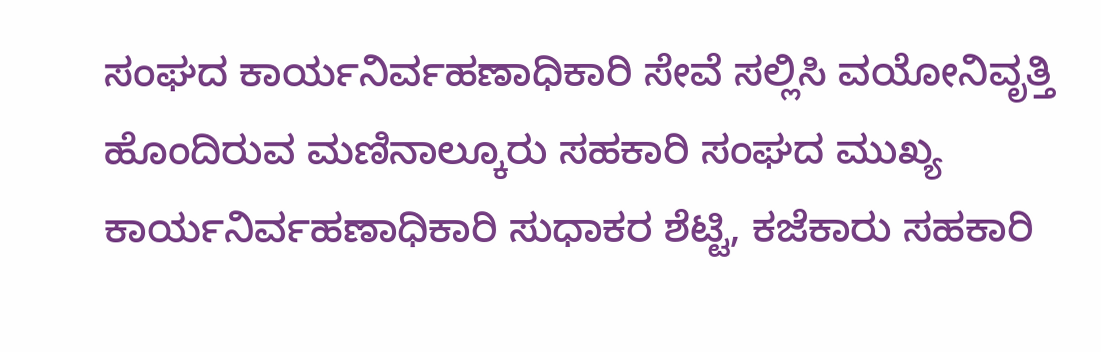ಸಂಘದ ಕಾರ್ಯನಿರ್ವಹಣಾಧಿಕಾರಿ ಸೇವೆ ಸಲ್ಲಿಸಿ ವಯೋನಿವೃತ್ತಿ ಹೊಂದಿರುವ ಮಣಿನಾಲ್ಕೂರು ಸಹಕಾರಿ ಸಂಘದ ಮುಖ್ಯ ಕಾರ್ಯನಿರ್ವಹಣಾಧಿಕಾರಿ ಸುಧಾಕರ ಶೆಟ್ಟಿ, ಕಜೆಕಾರು ಸಹಕಾರಿ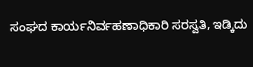ಸಂಘದ ಕಾರ್ಯನಿರ್ವಹಣಾಧಿಕಾರಿ ಸರಸ್ವತಿ, ಇಡ್ಕಿದು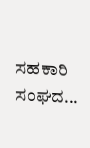ಸಹಕಾರಿ ಸಂಘದ...